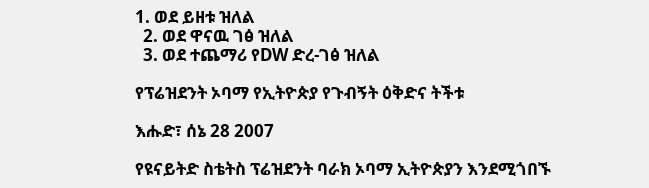1. ወደ ይዘቱ ዝለል
  2. ወደ ዋናዉ ገፅ ዝለል
  3. ወደ ተጨማሪ የDW ድረ-ገፅ ዝለል

የፕሬዝደንት ኦባማ የኢትዮጵያ የጉብኝት ዕቅድና ትችቱ

እሑድ፣ ሰኔ 28 2007

የዩናይትድ ስቴትስ ፕሬዝደንት ባራክ ኦባማ ኢትዮጵያን እንደሚጎበኙ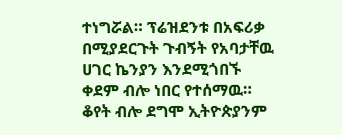ተነግሯል። ፕሬዝደንቱ በአፍሪቃ በሚያደርጉት ጉብኝት የአባታቸዉ ሀገር ኬንያን እንደሚጎበኙ ቀደም ብሎ ነበር የተሰማዉ። ቆየት ብሎ ደግሞ ኢትዮጵያንም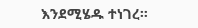እንደሚሄዱ ተነገረ።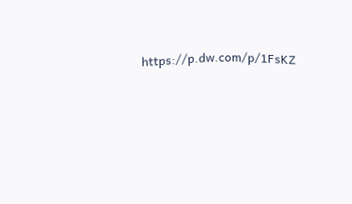https://p.dw.com/p/1FsKZ